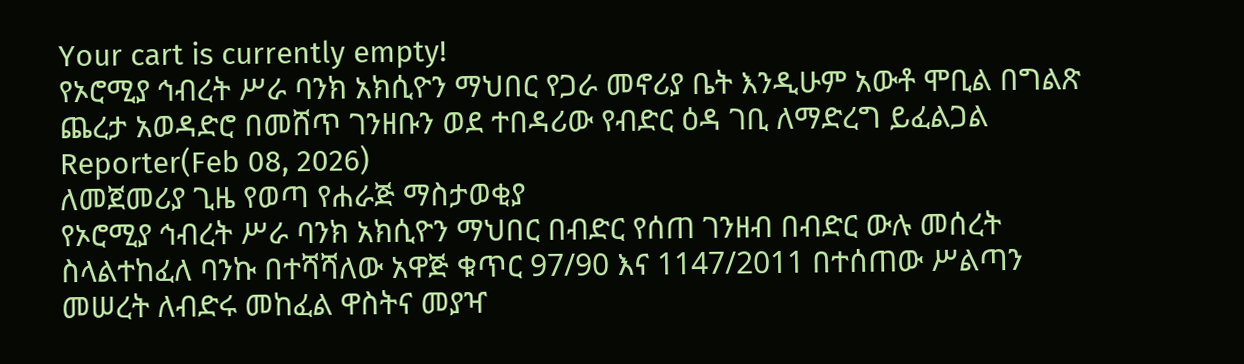Your cart is currently empty!
የኦሮሚያ ኅብረት ሥራ ባንክ አክሲዮን ማህበር የጋራ መኖሪያ ቤት እንዲሁም አውቶ ሞቢል በግልጽ ጨረታ አወዳድሮ በመሸጥ ገንዘቡን ወደ ተበዳሪው የብድር ዕዳ ገቢ ለማድረግ ይፈልጋል
Reporter(Feb 08, 2026)
ለመጀመሪያ ጊዜ የወጣ የሐራጅ ማስታወቂያ
የኦሮሚያ ኅብረት ሥራ ባንክ አክሲዮን ማህበር በብድር የሰጠ ገንዘብ በብድር ውሉ መሰረት ስላልተከፈለ ባንኩ በተሻሻለው አዋጅ ቁጥር 97/90 እና 1147/2011 በተሰጠው ሥልጣን መሠረት ለብድሩ መከፈል ዋስትና መያዣ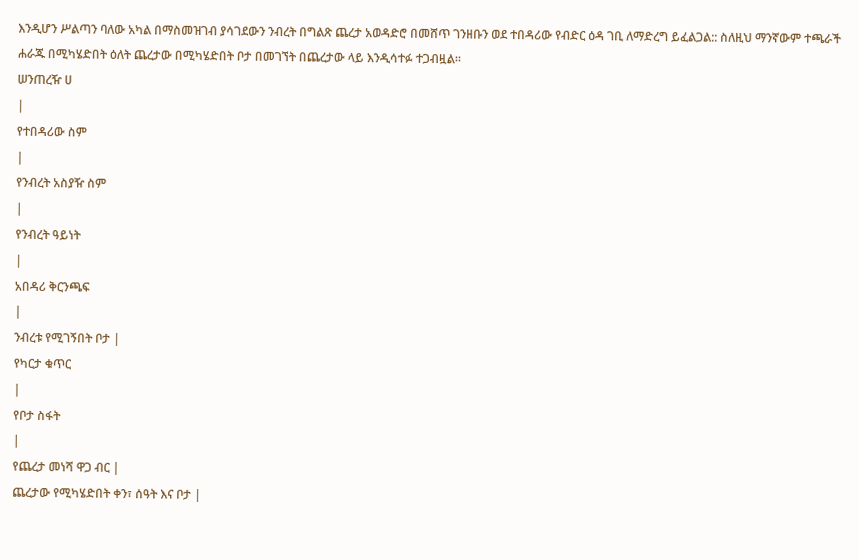እንዲሆን ሥልጣን ባለው አካል በማስመዝገብ ያሳገደውን ንብረት በግልጽ ጨረታ አወዳድሮ በመሸጥ ገንዘቡን ወደ ተበዳሪው የብድር ዕዳ ገቢ ለማድረግ ይፈልጋል:: ስለዚህ ማንኛውም ተጫራች ሐራጁ በሚካሄድበት ዕለት ጨረታው በሚካሄድበት ቦታ በመገኘት በጨረታው ላይ እንዲሳተፉ ተጋብዟል።
ሠንጠረዥ ሀ
|
የተበዳሪው ስም
|
የንብረት አስያዥ ስም
|
የንብረት ዓይነት
|
አበዳሪ ቅርንጫፍ
|
ንብረቱ የሚገኝበት ቦታ |
የካርታ ቁጥር
|
የቦታ ስፋት
|
የጨረታ መነሻ ዋጋ ብር |
ጨረታው የሚካሄድበት ቀን፣ ሰዓት እና ቦታ |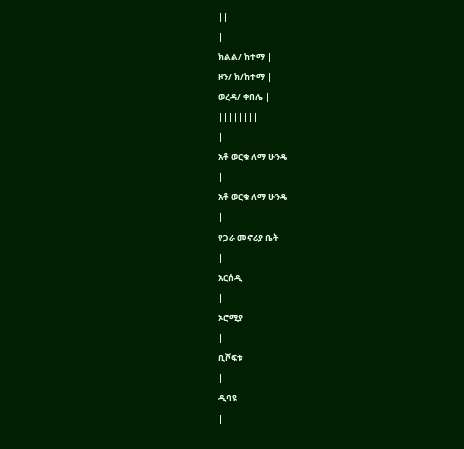||
|
ክልል/ ከተማ |
ዞን/ ክ/ከተማ |
ወረዳ/ ቀበሌ |
||||||||
|
አቶ ወርቁ ለማ ሁንዴ
|
አቶ ወርቁ ለማ ሁንዴ
|
የጋራ መኖሪያ ቤት
|
አርሰዲ
|
ኦሮሚያ
|
ቢሾፍቱ
|
ዲባዩ
|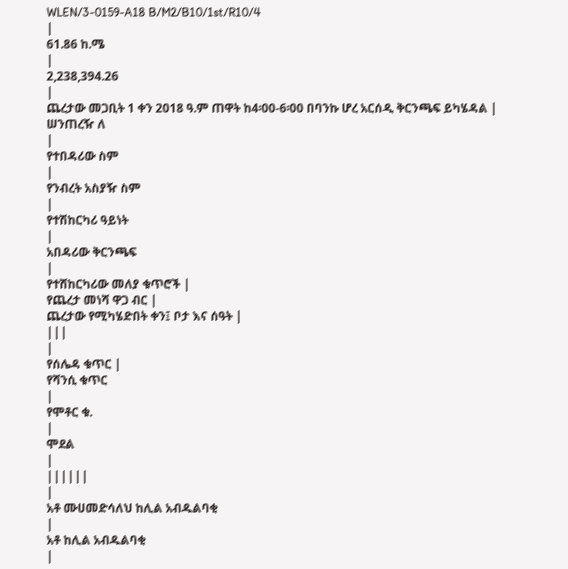WLEN/3-0159-A18 B/M2/B10/1st/R10/4
|
61.86 ከ.ሜ
|
2,238,394.26
|
ጨረታው መጋቢት 1 ቀን 2018 ዓ.ም ጠዋት ከ4፡00-6፡00 በባንኩ ሆረ አርሰዲ ቅርንጫፍ ይካሄዳል |
ሠንጠረዥ ለ
|
የተበዳሪው ስም
|
የንብረት አስያዥ ስም
|
የተሽከርካሪ ዓይነት
|
አበዳሪው ቅርንጫፍ
|
የተሸከርካሪው መለያ ቁጥሮች |
የጨረታ መነሻ ዋጋ ብር |
ጨረታው የሚካሄድበት ቀን፤ ቦታ እና ሰዓት |
|||
|
የሰሌዳ ቁጥር |
የሻንሲ ቁጥር
|
የሞቶር ቁ.
|
ሞደል
|
||||||
|
አቶ ሙሀመድሳለህ ከሊል አብዱልባቂ
|
አቶ ከሊል አብዱልባቂ
|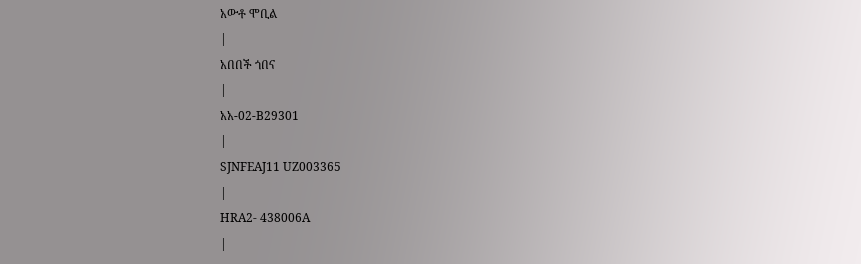አውቶ ሞቢል
|
አበበች ጎበና
|
አአ-02-B29301
|
SJNFEAJ11 UZ003365
|
HRA2- 438006A
|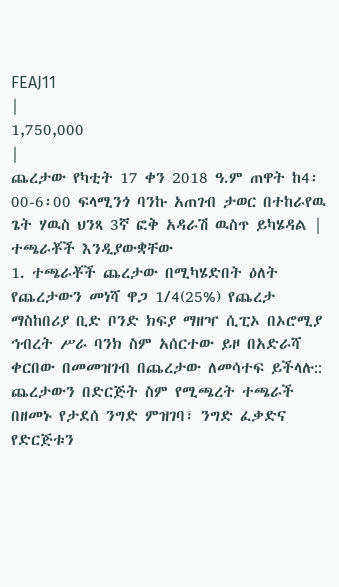FEAJ11
|
1,750,000
|
ጨረታው የካቲት 17 ቀን 2018 ዓ.ም ጠዋት ከ4፡00-6፡00 ፍላሚንጎ ባንኩ አጠገብ ታወር በተከራየዉ ጌት ሃዉስ ህንጻ 3ኛ ፎቅ አዳራሽ ዉስጥ ይካሄዳል |
ተጫራቾች እንዲያውቋቸው
1. ተጫራቾች ጨረታው በሚካሄድበት ዕለት የጨረታውን መነሻ ዋጋ 1/4(25%) የጨረታ ማስከበሪያ ቢድ ቦንድ ክፍያ ማዘዣ ሲፒኦ በኦሮሚያ ኅብረት ሥራ ባንክ ስም አሰርተው ይዞ በአድራሻ ቀርበው በመመዝገብ በጨረታው ለመሳተፍ ይችላሉ:: ጨረታውን በድርጅት ስም የሚጫረት ተጫራች በዘመኑ የታደሰ ንግድ ምዝገባ፣ ንግድ ፈቃድና የድርጅቱን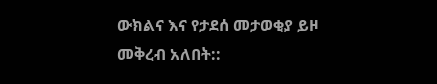ውክልና እና የታደሰ መታወቂያ ይዞ መቅረብ አለበት::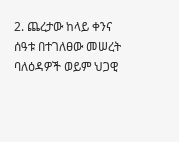2. ጨረታው ከላይ ቀንና ሰዓቱ በተገለፀው መሠረት ባለዕዳዎች ወይም ህጋዊ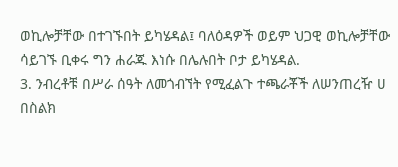ወኪሎቻቸው በተገኙበት ይካሄዳል፤ ባለዕዳዎች ወይም ህጋዊ ወኪሎቻቸው ሳይገኙ ቢቀሩ ግን ሐራጁ እነሱ በሌሉበት ቦታ ይካሄዳል.
3. ንብረቶቹ በሥራ ሰዓት ለመጎብኘት የሚፈልጉ ተጫራቾች ለሠንጠረዥ ሀ በስልክ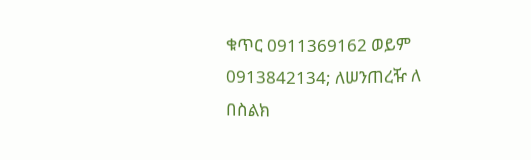ቁጥር 0911369162 ወይም 0913842134; ለሠንጠረዥ ለ በስልክ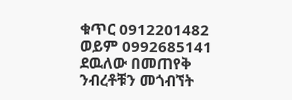ቁጥር 0912201482 ወይም 0992685141 ደዉለው በመጠየቅ ንብረቶቹን መጎብኘት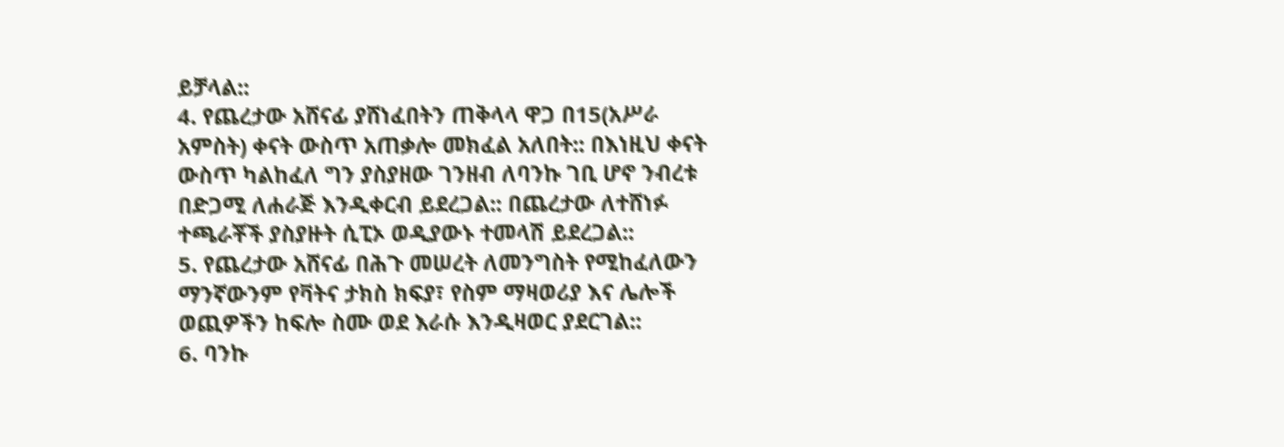ይቻላል::
4. የጨረታው አሸናፊ ያሸነፈበትን ጠቅላላ ዋጋ በ15(አሥራ አምስት) ቀናት ውስጥ አጠቃሎ መክፈል አለበት:: በእነዚህ ቀናት ውስጥ ካልከፈለ ግን ያስያዘው ገንዘብ ለባንኩ ገቢ ሆኖ ንብረቱ በድጋሚ ለሐራጅ እንዲቀርብ ይደረጋል:: በጨረታው ለተሸነፉ ተጫራቾች ያስያዙት ሲፒኦ ወዲያውኑ ተመላሽ ይደረጋል::
5. የጨረታው አሸናፊ በሕጉ መሠረት ለመንግስት የሚከፈለውን ማንኛውንም የቫትና ታክስ ክፍያ፣ የስም ማዛወሪያ እና ሌሎች ወጪዎችን ከፍሎ ስሙ ወደ እራሱ እንዲዛወር ያደርገል::
6. ባንኩ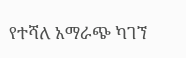የተሻለ አማራጭ ካገኘ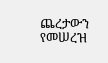ጨረታውን የመሠረዝ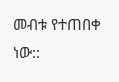መብቱ የተጠበቀ ነው::